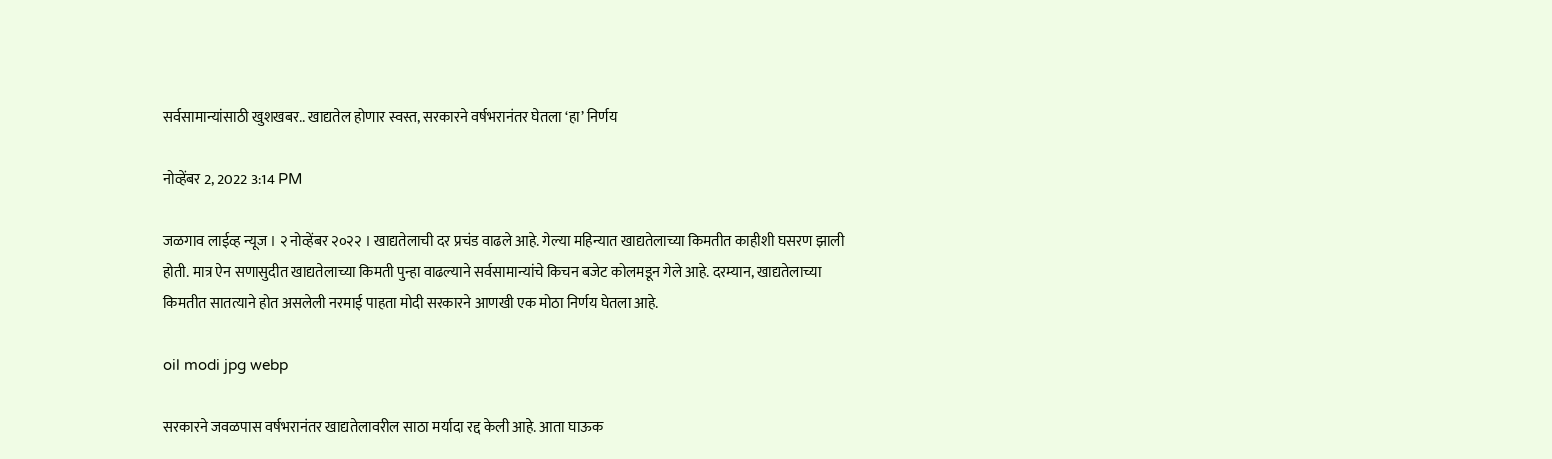सर्वसामान्यांसाठी खुशखबर.. खाद्यतेल होणार स्वस्त, सरकारने वर्षभरानंतर घेतला ‘हा’ निर्णय

नोव्हेंबर 2, 2022 3:14 PM

जळगाव लाईव्ह न्यूज । २ नोव्हेंबर २०२२ । खाद्यतेलाची दर प्रचंड वाढले आहे. गेल्या महिन्यात खाद्यतेलाच्या किमतीत काहीशी घसरण झाली होती. मात्र ऐन सणासुदीत खाद्यतेलाच्या किमती पुन्हा वाढल्याने सर्वसामान्यांचे किचन बजेट कोलमडून गेले आहे. दरम्यान, खाद्यतेलाच्या किमतीत सातत्याने होत असलेली नरमाई पाहता मोदी सरकारने आणखी एक मोठा निर्णय घेतला आहे.

oil modi jpg webp

सरकारने जवळपास वर्षभरानंतर खाद्यतेलावरील साठा मर्यादा रद्द केली आहे. आता घाऊक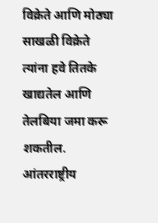विक्रेते आणि मोठ्या साखळी विक्रेते त्यांना हवे तितके खाद्यतेल आणि तेलबिया जमा करू शकतील. आंतरराष्ट्रीय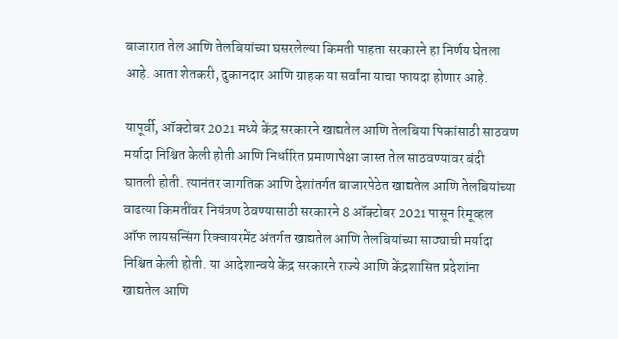बाजारात तेल आणि तेलबियांच्या घसरलेल्या किमती पाहता सरकारने हा निर्णय घेतला आहे. आता शेतकरी, दुकानदार आणि ग्राहक या सर्वांना याचा फायदा होणार आहे.

यापूर्वी, ऑक्टोबर 2021 मध्ये केंद्र सरकारने खाद्यतेल आणि तेलबिया पिकांसाठी साठवण मर्यादा निश्चित केली होती आणि निर्धारित प्रमाणापेक्षा जास्त तेल साठवण्यावर बंदी घातली होती. त्यानंतर जागतिक आणि देशांतर्गत बाजारपेठेत खाद्यतेल आणि तेलबियांच्या वाढत्या किमतींवर नियंत्रण ठेवण्यासाठी सरकारने 8 ऑक्टोबर 2021 पासून रिमूव्हल ऑफ लायसन्सिंग रिक्वायरमेंट अंतर्गत खाद्यतेल आणि तेलबियांच्या साठ्याची मर्यादा निश्चित केली होती. या आदेशान्वये केंद्र सरकारने राज्ये आणि केंद्रशासित प्रदेशांना खाद्यतेल आणि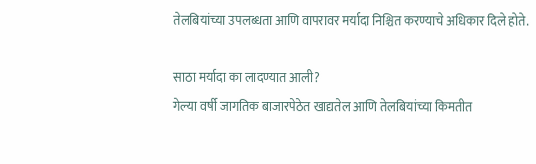तेलबियांच्या उपलब्धता आणि वापरावर मर्यादा निश्चित करण्याचे अधिकार दिले होते.

साठा मर्यादा का लादण्यात आली?
गेल्या वर्षी जागतिक बाजारपेठेत खाद्यतेल आणि तेलबियांच्या किमतीत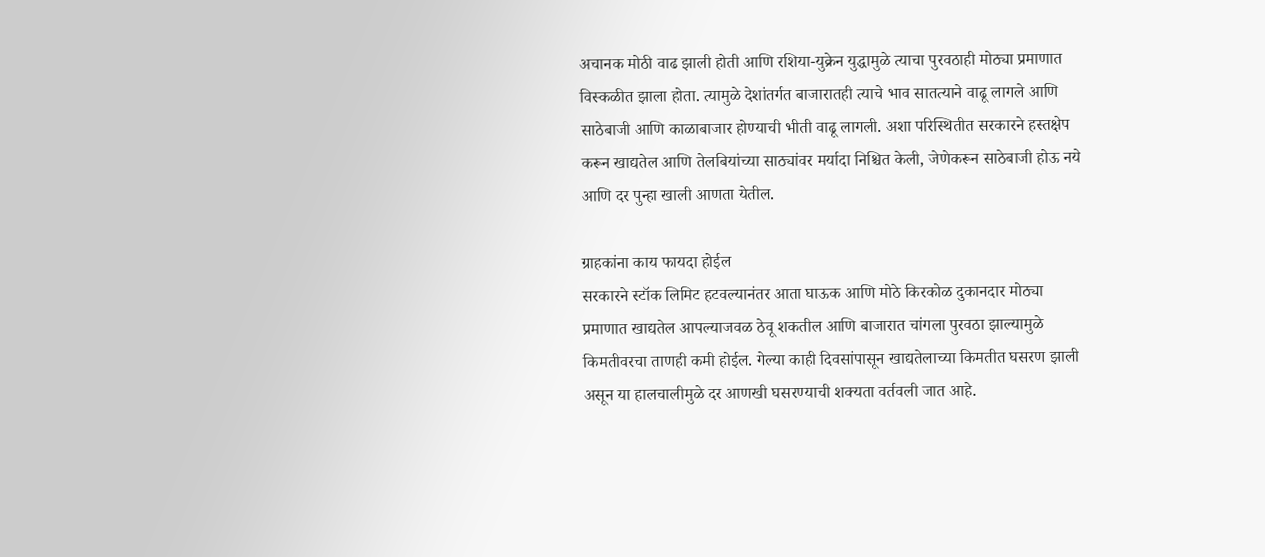अचानक मोठी वाढ झाली होती आणि रशिया-युक्रेन युद्धामुळे त्याचा पुरवठाही मोठ्या प्रमाणात विस्कळीत झाला होता. त्यामुळे देशांतर्गत बाजारातही त्याचे भाव सातत्याने वाढू लागले आणि साठेबाजी आणि काळाबाजार होण्याची भीती वाढू लागली. अशा परिस्थितीत सरकारने हस्तक्षेप करून खाद्यतेल आणि तेलबियांच्या साठ्यांवर मर्यादा निश्चित केली, जेणेकरून साठेबाजी होऊ नये आणि दर पुन्हा खाली आणता येतील.

ग्राहकांना काय फायदा होईल
सरकारने स्टॉक लिमिट हटवल्यानंतर आता घाऊक आणि मोठे किरकोळ दुकानदार मोठ्या प्रमाणात खाद्यतेल आपल्याजवळ ठेवू शकतील आणि बाजारात चांगला पुरवठा झाल्यामुळे किमतीवरचा ताणही कमी होईल. गेल्या काही दिवसांपासून खाद्यतेलाच्या किमतीत घसरण झाली असून या हालचालीमुळे दर आणखी घसरण्याची शक्यता वर्तवली जात आहे.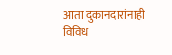आता दुकानदारांनाही विविध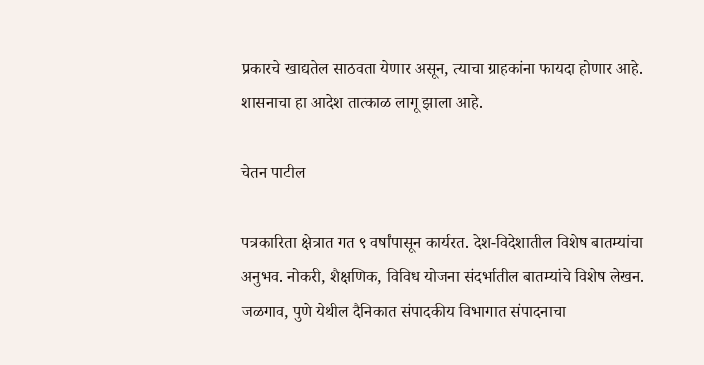प्रकारचे खाद्यतेल साठवता येणार असून, त्याचा ग्राहकांना फायदा होणार आहे. शासनाचा हा आदेश तात्काळ लागू झाला आहे.

चेतन पाटील

पत्रकारिता क्षेत्रात गत ९ वर्षांपासून कार्यरत. देश-विदेशातील विशेष बातम्यांचा अनुभव. नोकरी, शैक्षणिक, विविध योजना संदर्भातील बातम्यांचे विशेष लेखन. जळगाव, पुणे येथील दैनिकात संपादकीय विभागात संपादनाचा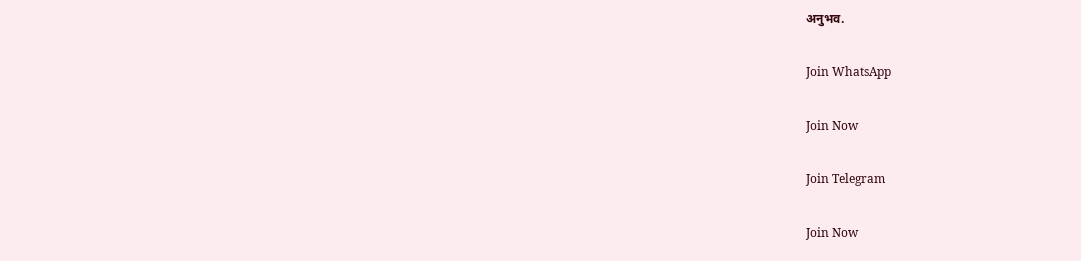अनुभव.

Join WhatsApp

Join Now

Join Telegram

Join Now